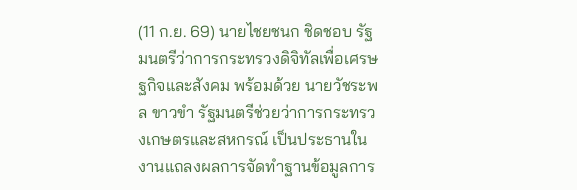(11 ก.ย. 69) นายไชยชนก ชิดชอบ รัฐมนตรีว่าการกระทรวงดิจิทัลเพื่อเศรษฐกิจและสังคม พร้อมด้วย นายวัชระพล ขาวขำ รัฐมนตรีช่วยว่าการกระทรวงเกษตรและสหกรณ์ เป็นประธานในงานแถลงผลการจัดทำฐานข้อมูลการ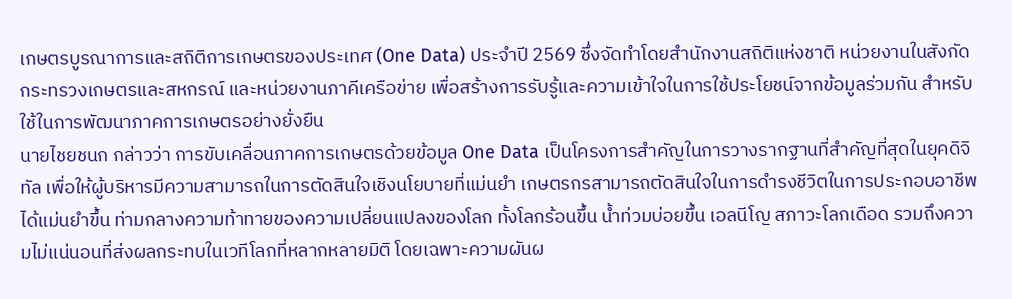เกษตรบูรณาการและสถิติการเกษตรของประเทศ (One Data) ประจำปี 2569 ซึ่งจัดทำโดยสำนักงานสถิติแห่งชาติ หน่วยงานในสังกัดกระทรวงเกษตรและสหกรณ์ และหน่วยงานภาคีเครือข่าย เพื่อสร้างการรับรู้และความเข้าใจในการใช้ประโยชน์จากข้อมูลร่วมกัน สำหรับใช้ในการพัฒนาภาคการเกษตรอย่างยั่งยืน
นายไชยชนก กล่าวว่า การขับเคลื่อนภาคการเกษตรด้วยข้อมูล One Data เป็นโครงการสำคัญในการวางรากฐานที่สำคัญที่สุดในยุคดิจิทัล เพื่อให้ผู้บริหารมีความสามารถในการตัดสินใจเชิงนโยบายที่แม่นยำ เกษตรกรสามารถตัดสินใจในการดำรงชีวิตในการประกอบอาชีพได้แม่นยำขึ้น ท่ามกลางความท้าทายของความเปลี่ยนแปลงของโลก ทั้งโลกร้อนขึ้น น้ำท่วมบ่อยขึ้น เอลนีโญ สภาวะโลกเดือด รวมถึงความไม่แน่นอนที่ส่งผลกระทบในเวทีโลกที่หลากหลายมิติ โดยเฉพาะความผันผ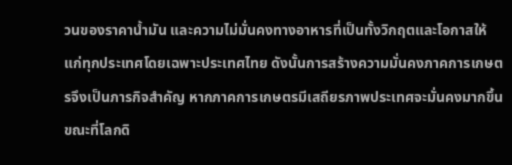วนของราคาน้ำมัน และความไม่มั่นคงทางอาหารที่เป็นทั้งวิกฤตและโอกาสให้แก่ทุกประเทศโดยเฉพาะประเทศไทย ดังนั้นการสร้างความมั่นคงภาคการเกษตรจึงเป็นภารกิจสำคัญ หากภาคการเกษตรมีเสถียรภาพประเทศจะมั่นคงมากขึ้น ขณะที่โลกดิ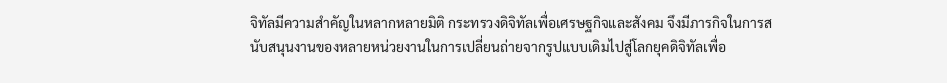จิทัลมีความสำคัญในหลากหลายมิติ กระทรวงดิจิทัลเพื่อเศรษฐกิจและสังคม จึงมีภารกิจในการสนับสนุนงานของหลายหน่วยงานในการเปลี่ยนถ่ายจากรูปแบบเดิมไปสู่โลกยุคดิจิทัลเพื่อ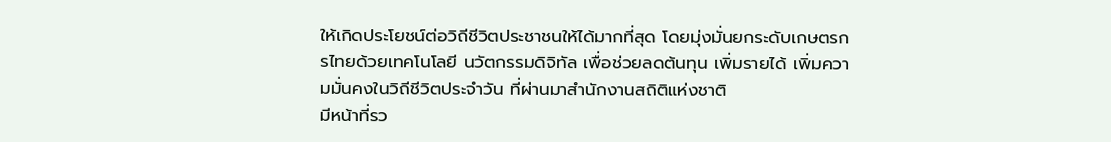ให้เกิดประโยชน์ต่อวิถีชีวิตประชาชนให้ได้มากที่สุด โดยมุ่งมั่นยกระดับเกษตรกรไทยด้วยเทคโนโลยี นวัตกรรมดิจิทัล เพื่อช่วยลดต้นทุน เพิ่มรายได้ เพิ่มความมั่นคงในวิถีชีวิตประจำวัน ที่ผ่านมาสำนักงานสถิติแห่งชาติ
มีหน้าที่รว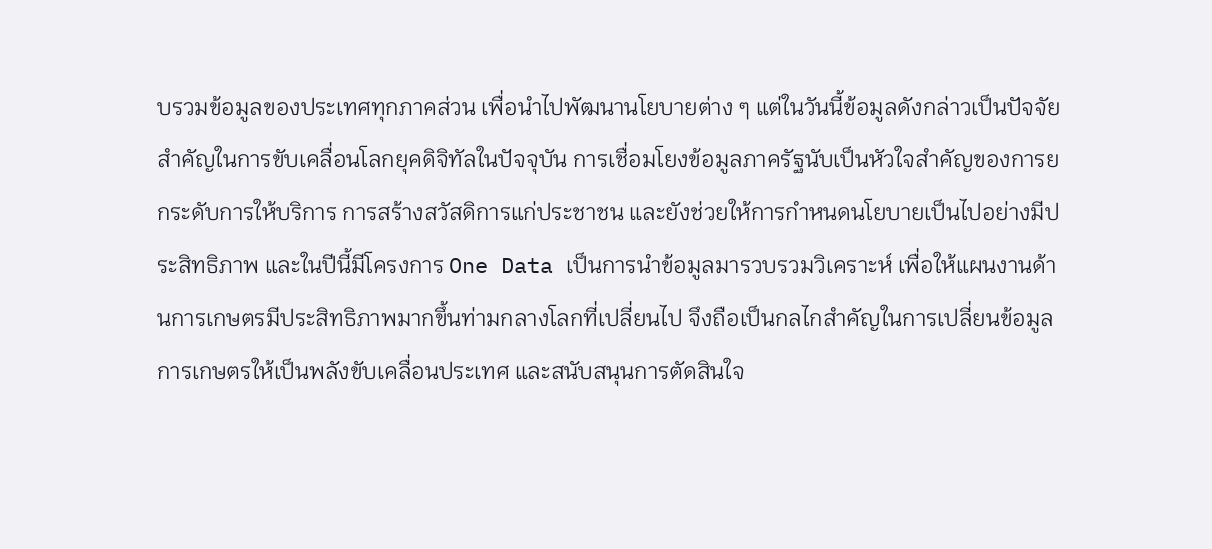บรวมข้อมูลของประเทศทุกภาคส่วน เพื่อนำไปพัฒนานโยบายต่าง ๆ แต่ในวันนี้ข้อมูลดังกล่าวเป็นปัจจัยสำคัญในการขับเคลื่อนโลกยุคดิจิทัลในปัจจุบัน การเชื่อมโยงข้อมูลภาครัฐนับเป็นหัวใจสำคัญของการยกระดับการให้บริการ การสร้างสวัสดิการแก่ประชาชน และยังช่วยให้การกำหนดนโยบายเป็นไปอย่างมีประสิทธิภาพ และในปีนี้มีโครงการ One Data เป็นการนำข้อมูลมารวบรวมวิเคราะห์ เพื่อให้แผนงานด้านการเกษตรมีประสิทธิภาพมากขึ้นท่ามกลางโลกที่เปลี่ยนไป จึงถือเป็นกลไกสำคัญในการเปลี่ยนข้อมูลการเกษตรให้เป็นพลังขับเคลื่อนประเทศ และสนับสนุนการตัดสินใจ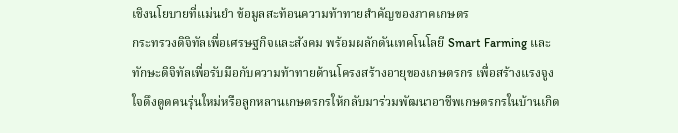เชิงนโยบายที่แม่นยำ ข้อมูลสะท้อนความท้าทายสำคัญของภาคเกษตร
กระทรวงดิจิทัลเพื่อเศรษฐกิจและสังคม พร้อมผลักดันเทคโนโลยี Smart Farming และทักษะดิจิทัลเพื่อรับมือกับความท้าทายด้านโครงสร้างอายุของเกษตรกร เพื่อสร้างแรงจูงใจดึงดูดคนรุ่นใหม่หรือลูกหลานเกษตรกรให้กลับมาร่วมพัฒนาอาชีพเกษตรกรในบ้านเกิด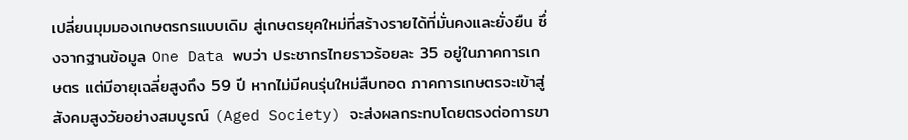เปลี่ยนมุมมองเกษตรกรแบบเดิม สู่เกษตรยุคใหม่ที่สร้างรายได้ที่มั่นคงและยั่งยืน ซึ่งจากฐานข้อมูล One Data พบว่า ประชากรไทยราวร้อยละ 35 อยู่ในภาคการเกษตร แต่มีอายุเฉลี่ยสูงถึง 59 ปี หากไม่มีคนรุ่นใหม่สืบทอด ภาคการเกษตรจะเข้าสู่สังคมสูงวัยอย่างสมบูรณ์ (Aged Society) จะส่งผลกระทบโดยตรงต่อการขา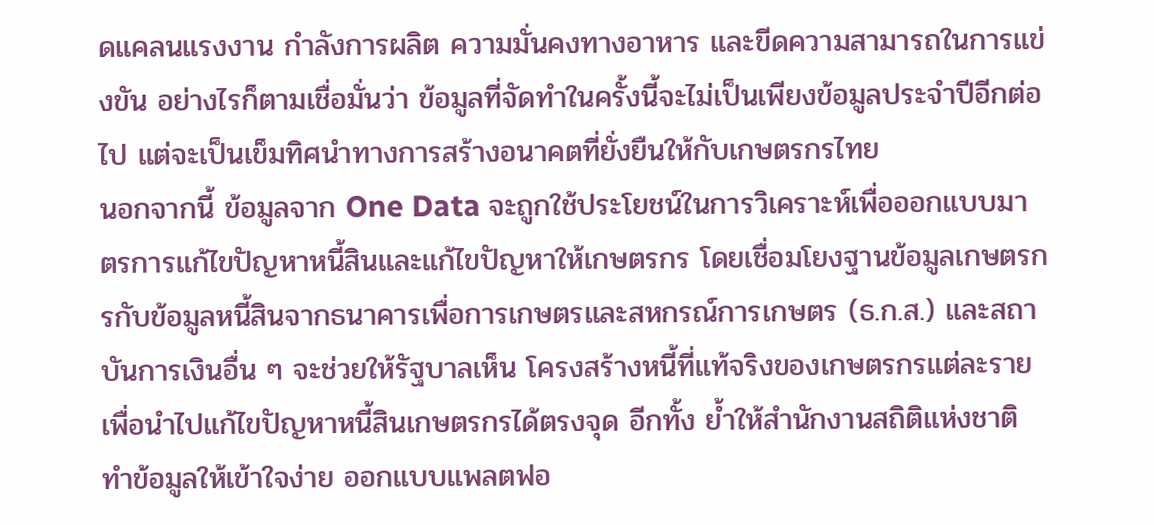ดแคลนแรงงาน กำลังการผลิต ความมั่นคงทางอาหาร และขีดความสามารถในการแข่งขัน อย่างไรก็ตามเชื่อมั่นว่า ข้อมูลที่จัดทำในครั้งนี้จะไม่เป็นเพียงข้อมูลประจำปีอีกต่อไป แต่จะเป็นเข็มทิศนำทางการสร้างอนาคตที่ยั่งยืนให้กับเกษตรกรไทย
นอกจากนี้ ข้อมูลจาก One Data จะถูกใช้ประโยชน์ในการวิเคราะห์เพื่อออกแบบมาตรการแก้ไขปัญหาหนี้สินและแก้ไขปัญหาให้เกษตรกร โดยเชื่อมโยงฐานข้อมูลเกษตรกรกับข้อมูลหนี้สินจากธนาคารเพื่อการเกษตรและสหกรณ์การเกษตร (ธ.ก.ส.) และสถาบันการเงินอื่น ๆ จะช่วยให้รัฐบาลเห็น โครงสร้างหนี้ที่แท้จริงของเกษตรกรแต่ละราย เพื่อนำไปแก้ไขปัญหาหนี้สินเกษตรกรได้ตรงจุด อีกทั้ง ย้ำให้สำนักงานสถิติแห่งชาติ ทำข้อมูลให้เข้าใจง่าย ออกแบบแพลตฟอ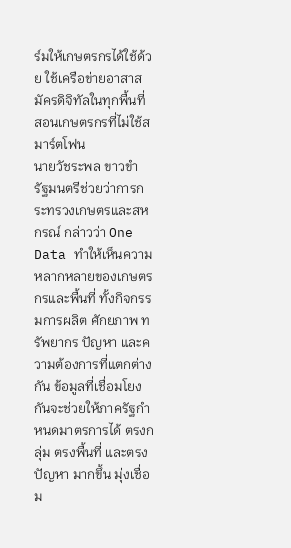ร์มให้เกษตรกรได้ใช้ด้วย ใช้เครือข่ายอาสาสมัครดิจิทัลในทุกพื้นที่ สอนเกษตรกรที่ไม่ใช้สมาร์ตโฟน
นายวัชระพล ขาวขำ รัฐมนตรีช่วยว่าการกระทรวงเกษตรและสหกรณ์ กล่าวว่า One Data ทำให้เห็นความหลากหลายของเกษตรกรและพื้นที่ ทั้งกิจกรรมการผลิต ศักยภาพ ทรัพยากร ปัญหา และความต้องการที่แตกต่างกัน ข้อมูลที่เชื่อมโยงกันจะช่วยให้ภาครัฐกำหนดมาตรการได้ ตรงกลุ่ม ตรงพื้นที่ และตรงปัญหา มากขึ้น มุ่งเชื่อม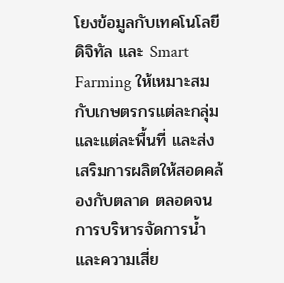โยงข้อมูลกับเทคโนโลยีดิจิทัล และ Smart Farming ให้เหมาะสมกับเกษตรกรแต่ละกลุ่มและแต่ละพื้นที่ และส่งเสริมการผลิตให้สอดคล้องกับตลาด ตลอดจนการบริหารจัดการน้ำและความเสี่ย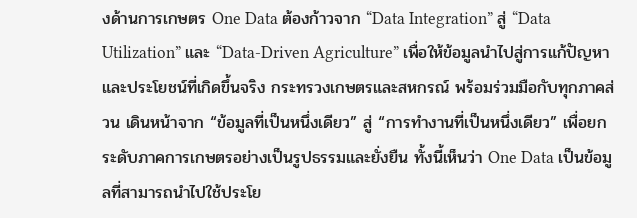งด้านการเกษตร One Data ต้องก้าวจาก “Data Integration” สู่ “Data Utilization” และ “Data-Driven Agriculture” เพื่อให้ข้อมูลนำไปสู่การแก้ปัญหาและประโยชน์ที่เกิดขึ้นจริง กระทรวงเกษตรและสหกรณ์ พร้อมร่วมมือกับทุกภาคส่วน เดินหน้าจาก “ข้อมูลที่เป็นหนึ่งเดียว” สู่ “การทำงานที่เป็นหนึ่งเดียว” เพื่อยกระดับภาคการเกษตรอย่างเป็นรูปธรรมและยั่งยืน ทั้งนี้เห็นว่า One Data เป็นข้อมูลที่สามารถนำไปใช้ประโย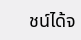ชน์ได้จ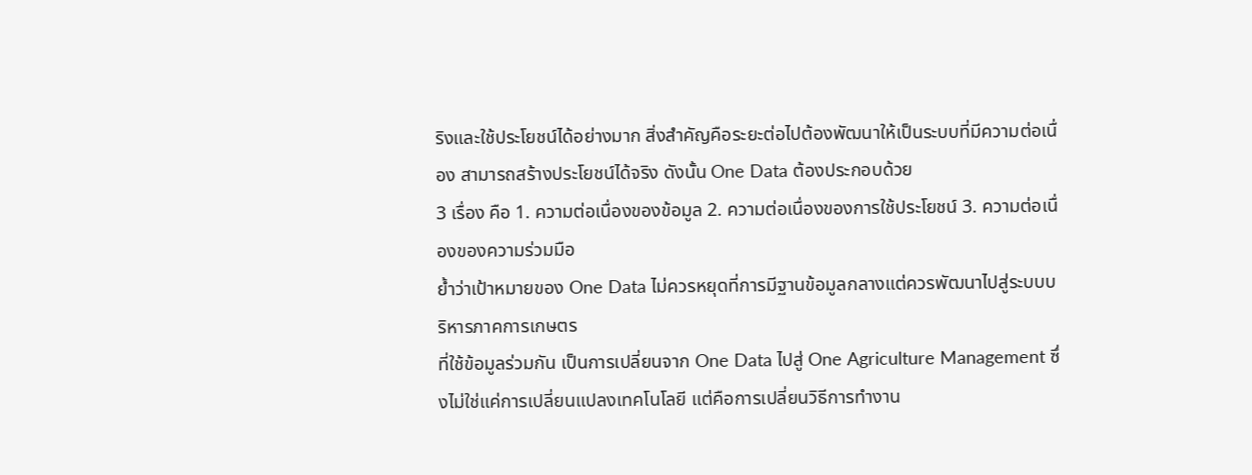ริงและใช้ประโยชน์ได้อย่างมาก สิ่งสำคัญคือระยะต่อไปต้องพัฒนาให้เป็นระบบที่มีความต่อเนื่อง สามารถสร้างประโยชน์ได้จริง ดังนั้น One Data ต้องประกอบด้วย
3 เรื่อง คือ 1. ความต่อเนื่องของข้อมูล 2. ความต่อเนื่องของการใช้ประโยชน์ 3. ความต่อเนื่องของความร่วมมือ
ย้ำว่าเป้าหมายของ One Data ไม่ควรหยุดที่การมีฐานข้อมูลกลางแต่ควรพัฒนาไปสู่ระบบบริหารภาคการเกษตร
ที่ใช้ข้อมูลร่วมกัน เป็นการเปลี่ยนจาก One Data ไปสู่ One Agriculture Management ซึ่งไม่ใช่แค่การเปลี่ยนแปลงเทคโนโลยี แต่คือการเปลี่ยนวิธีการทำงาน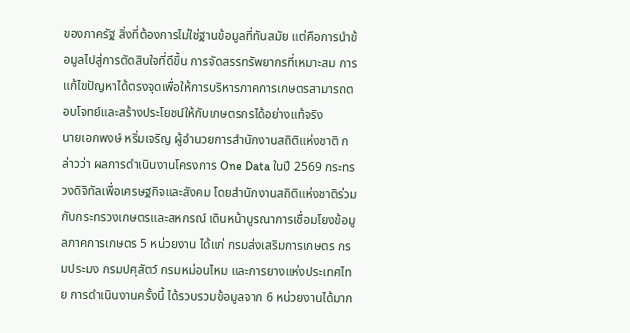ของภาครัฐ สิ่งที่ต้องการไม่ใช่ฐานข้อมูลที่ทันสมัย แต่คือการนำข้อมูลไปสู่การตัดสินใจที่ดีขึ้น การจัดสรรทรัพยากรที่เหมาะสม การแก้ไขปัญหาได้ตรงจุดเพื่อให้การบริหารภาคการเกษตรสามารถตอบโจทย์และสร้างประโยชน์ให้กับเกษตรกรได้อย่างแท้จริง
นายเอกพงษ์ หริ่มเจริญ ผู้อำนวยการสำนักงานสถิติแห่งชาติ กล่าวว่า ผลการดำเนินงานโครงการ One Data ในปี 2569 กระทรวงดิจิทัลเพื่อเศรษฐกิจและสังคม โดยสำนักงานสถิติแห่งชาติร่วมกับกระทรวงเกษตรและสหกรณ์ เดินหน้าบูรณาการเชื่อมโยงข้อมูลภาคการเกษตร 5 หน่วยงาน ได้แก่ กรมส่งเสริมการเกษตร กรมประมง กรมปศุสัตว์ กรมหม่อนไหม และการยางแห่งประเทศไทย การดำเนินงานครั้งนี้ ได้รวบรวมข้อมูลจาก 6 หน่วยงานได้มาก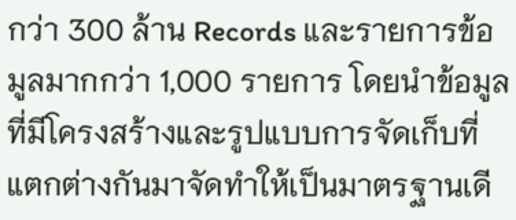กว่า 300 ล้าน Records และรายการข้อมูลมากกว่า 1,000 รายการ โดยนำข้อมูลที่มีโครงสร้างและรูปแบบการจัดเก็บที่แตกต่างกันมาจัดทำให้เป็นมาตรฐานเดี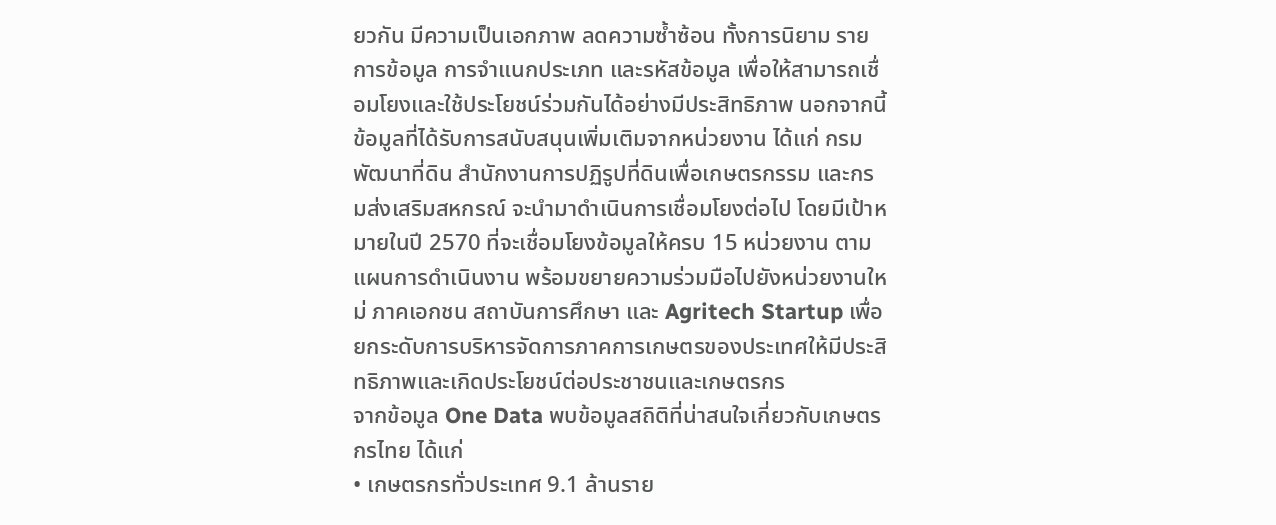ยวกัน มีความเป็นเอกภาพ ลดความซ้ำซ้อน ทั้งการนิยาม รายการข้อมูล การจำแนกประเภท และรหัสข้อมูล เพื่อให้สามารถเชื่อมโยงและใช้ประโยชน์ร่วมกันได้อย่างมีประสิทธิภาพ นอกจากนี้ ข้อมูลที่ได้รับการสนับสนุนเพิ่มเติมจากหน่วยงาน ได้แก่ กรมพัฒนาที่ดิน สำนักงานการปฏิรูปที่ดินเพื่อเกษตรกรรม และกรมส่งเสริมสหกรณ์ จะนำมาดำเนินการเชื่อมโยงต่อไป โดยมีเป้าหมายในปี 2570 ที่จะเชื่อมโยงข้อมูลให้ครบ 15 หน่วยงาน ตามแผนการดำเนินงาน พร้อมขยายความร่วมมือไปยังหน่วยงานใหม่ ภาคเอกชน สถาบันการศึกษา และ Agritech Startup เพื่อยกระดับการบริหารจัดการภาคการเกษตรของประเทศให้มีประสิทธิภาพและเกิดประโยชน์ต่อประชาชนและเกษตรกร
จากข้อมูล One Data พบข้อมูลสถิติที่น่าสนใจเกี่ยวกับเกษตรกรไทย ได้แก่
• เกษตรกรทั่วประเทศ 9.1 ล้านราย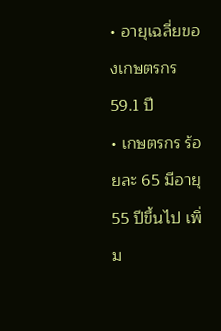• อายุเฉลี่ยของเกษตรกร 59.1 ปี
• เกษตรกร ร้อยละ 65 มีอายุ 55 ปีขึ้นไป เพิ่ม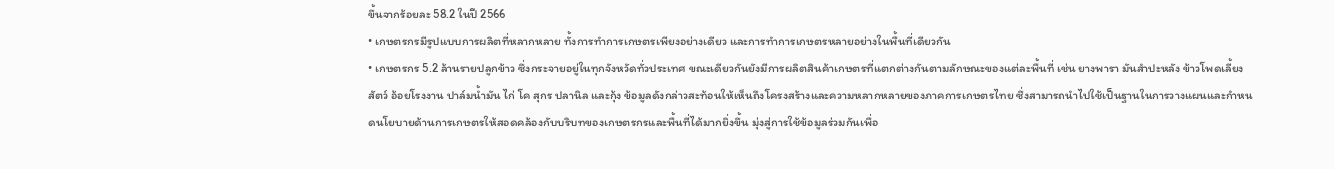ขึ้นจากร้อยละ 58.2 ในปี 2566
• เกษตรกรมีรูปแบบการผลิตที่หลากหลาย ทั้งการทำการเกษตรเพียงอย่างเดียว และการทำการเกษตรหลายอย่างในพื้นที่เดียวกัน
• เกษตรกร 5.2 ล้านรายปลูกข้าว ซึ่งกระจายอยู่ในทุกจังหวัดทั่วประเทศ ขณะเดียวกันยังมีการผลิตสินค้าเกษตรที่แตกต่างกันตามลักษณะของแต่ละพื้นที่ เช่น ยางพารา มันสำปะหลัง ข้าวโพดเลี้ยงสัตว์ อ้อยโรงงาน ปาล์มน้ำมัน ไก่ โค สุกร ปลานิล และกุ้ง ข้อมูลดังกล่าวสะท้อนให้เห็นถึงโครงสร้างและความหลากหลายของภาคการเกษตรไทย ซึ่งสามารถนำไปใช้เป็นฐานในการวางแผนและกำหนดนโยบายด้านการเกษตรให้สอดคล้องกับบริบทของเกษตรกรและพื้นที่ได้มากยิ่งขึ้น มุ่งสู่การใช้ข้อมูลร่วมกันเพื่อ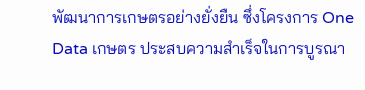พัฒนาการเกษตรอย่างยั่งยืน ซึ่งโครงการ One Data เกษตร ประสบความสำเร็จในการบูรณา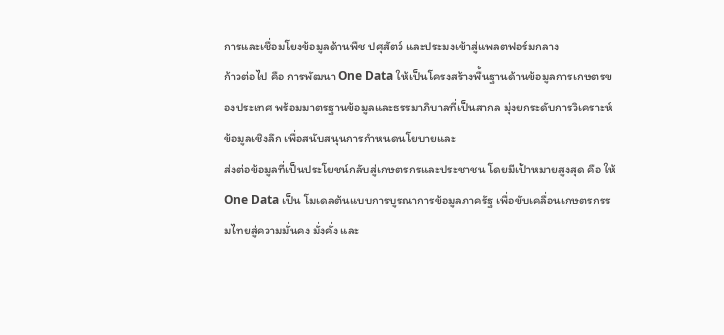การและเชื่อมโยงข้อมูลด้านพืช ปศุสัตว์ และประมงเข้าสู่แพลตฟอร์มกลาง
ก้าวต่อไป คือ การพัฒนา One Data ให้เป็นโครงสร้างพื้นฐานด้านข้อมูลการเกษตรของประเทศ พร้อมมาตรฐานข้อมูลและธรรมาภิบาลที่เป็นสากล มุ่งยกระดับการวิเคราะห์ข้อมูลเชิงลึก เพื่อสนับสนุนการกำหนดนโยบายและ
ส่งต่อข้อมูลที่เป็นประโยชน์กลับสู่เกษตรกรและประชาชน โดยมีเป้าหมายสูงสุด คือ ให้ One Data เป็น โมเดลต้นแบบการบูรณาการข้อมูลภาครัฐ เพื่อขับเคลื่อนเกษตรกรรมไทยสู่ความมั่นคง มั่งคั่ง และ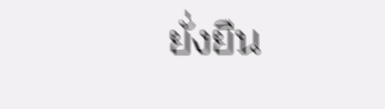ยั่งยืน